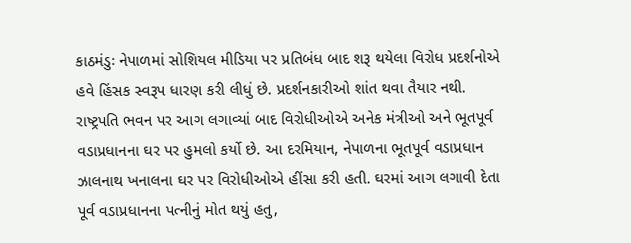કાઠમંડુઃ નેપાળમાં સોશિયલ મીડિયા પર પ્રતિબંધ બાદ શરૂ થયેલા વિરોધ પ્રદર્શનોએ હવે હિંસક સ્વરૂપ ધારણ કરી લીધું છે. પ્રદર્શનકારીઓ શાંત થવા તૈયાર નથી. રાષ્ટ્રપતિ ભવન પર આગ લગાવ્યાં બાદ વિરોધીઓએ અનેક મંત્રીઓ અને ભૂતપૂર્વ વડાપ્રધાનના ઘર પર હુમલો કર્યો છે. આ દરમિયાન, નેપાળના ભૂતપૂર્વ વડાપ્રધાન ઝાલનાથ ખનાલના ઘર પર વિરોધીઓએ હીંસા કરી હતી. ઘરમાં આગ લગાવી દેતા પૂર્વ વડાપ્રધાનના પત્નીનું મોત થયું હતુ,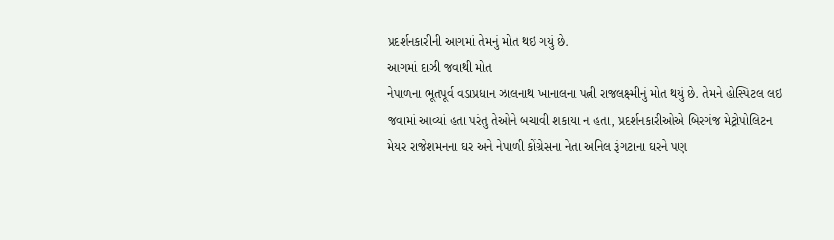પ્રદર્શનકારીની આગમાં તેમનું મોત થઇ ગયું છે.
આગમાં દાઝી જવાથી મોત
નેપાળના ભૂતપૂર્વ વડાપ્રધાન ઝાલનાથ ખાનાલના પત્ની રાજલક્ષ્મીનું મોત થયું છે. તેમને હોસ્પિટલ લઇ જવામાં આવ્યાં હતા પરંતુ તેઓને બચાવી શકાયા ન હતા, પ્રદર્શનકારીઓએ બિરગંજ મેટ્રોપોલિટન મેયર રાજેશમનના ઘર અને નેપાળી કોંગ્રેસના નેતા અનિલ રૂંગટાના ઘરને પણ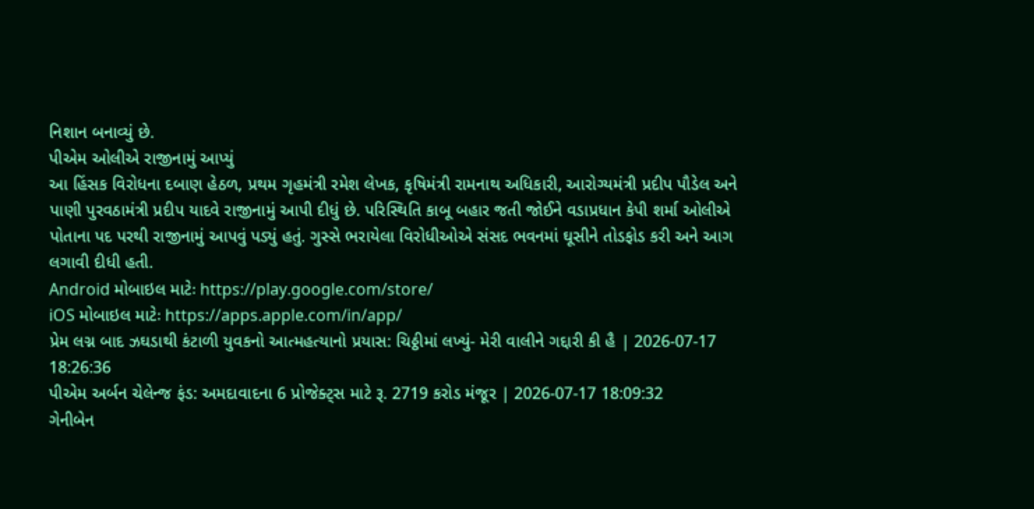નિશાન બનાવ્યું છે.
પીએમ ઓલીએ રાજીનામું આપ્યું
આ હિંસક વિરોધના દબાણ હેઠળ, પ્રથમ ગૃહમંત્રી રમેશ લેખક, કૃષિમંત્રી રામનાથ અધિકારી, આરોગ્યમંત્રી પ્રદીપ પૌડેલ અને પાણી પુરવઠામંત્રી પ્રદીપ યાદવે રાજીનામું આપી દીધું છે. પરિસ્થિતિ કાબૂ બહાર જતી જોઈને વડાપ્રધાન કેપી શર્મા ઓલીએ પોતાના પદ પરથી રાજીનામું આપવું પડ્યું હતું. ગુસ્સે ભરાયેલા વિરોધીઓએ સંસદ ભવનમાં ઘૂસીને તોડફોડ કરી અને આગ લગાવી દીધી હતી.
Android મોબાઇલ માટેઃ https://play.google.com/store/
iOS મોબાઇલ માટેઃ https://apps.apple.com/in/app/
પ્રેમ લગ્ન બાદ ઝઘડાથી કંટાળી યુવકનો આત્મહત્યાનો પ્રયાસ: ચિઠ્ઠીમાં લખ્યું- મેરી વાલીને ગદ્દારી કી હૈ | 2026-07-17 18:26:36
પીએમ અર્બન ચેલેન્જ ફંડ: અમદાવાદના 6 પ્રોજેક્ટ્સ માટે રૂ. 2719 કરોડ મંજૂર | 2026-07-17 18:09:32
ગેનીબેન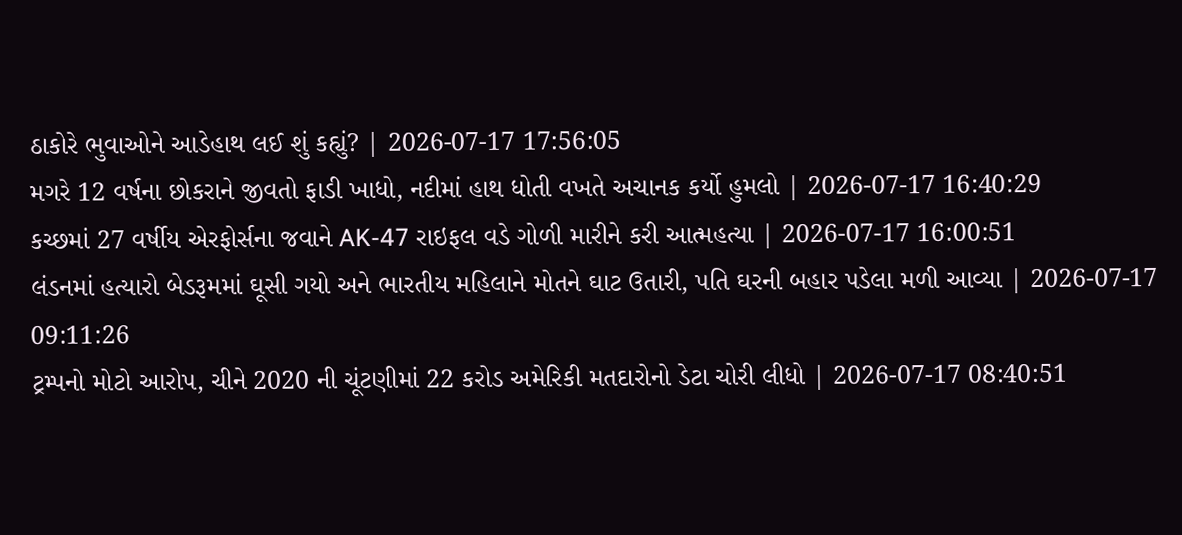ઠાકોરે ભુવાઓને આડેહાથ લઈ શું કહ્યું? | 2026-07-17 17:56:05
મગરે 12 વર્ષના છોકરાને જીવતો ફાડી ખાધો, નદીમાં હાથ ધોતી વખતે અચાનક કર્યો હુમલો | 2026-07-17 16:40:29
કચ્છમાં 27 વર્ષીય એરફોર્સના જવાને AK-47 રાઇફલ વડે ગોળી મારીને કરી આત્મહત્યા | 2026-07-17 16:00:51
લંડનમાં હત્યારો બેડરૂમમાં ઘૂસી ગયો અને ભારતીય મહિલાને મોતને ઘાટ ઉતારી, પતિ ઘરની બહાર પડેલા મળી આવ્યા | 2026-07-17 09:11:26
ટ્રમ્પનો મોટો આરોપ, ચીને 2020 ની ચૂંટણીમાં 22 કરોડ અમેરિકી મતદારોનો ડેટા ચોરી લીધો | 2026-07-17 08:40:51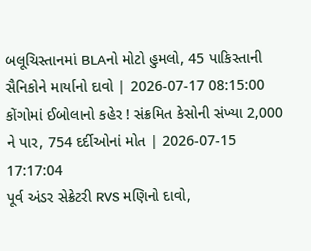બલૂચિસ્તાનમાં BLAનો મોટો હુમલો, 45 પાકિસ્તાની સૈનિકોને માર્યાનો દાવો | 2026-07-17 08:15:00
કોંગોમાં ઈબોલાનો કહેર ! સંક્રમિત કેસોની સંખ્યા 2,000 ને પાર, 754 દર્દીઓનાં મોત | 2026-07-15 17:17:04
પૂર્વ અંડર સેક્રેટરી RVS મણિનો દાવો,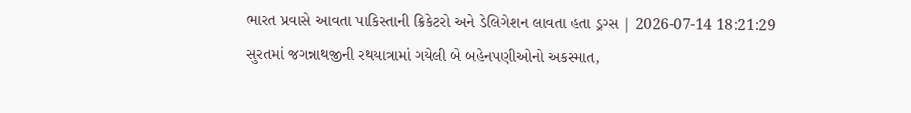ભારત પ્રવાસે આવતા પાકિસ્તાની ક્રિકેટરો અને ડેલિગેશન લાવતા હતા ડ્રગ્સ | 2026-07-14 18:21:29
સુરતમાં જગન્નાથજીની રથયાત્રામાં ગયેલી બે બહેનપણીઓનો અકસ્માત,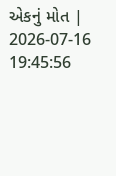એકનું મોત | 2026-07-16 19:45:56